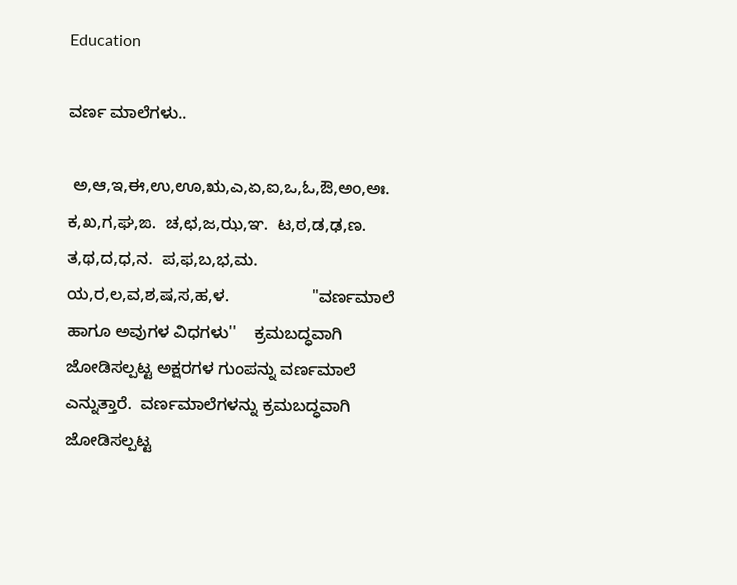Education

ವರ್ಣ ಮಾಲೆಗಳು..

 ಅ,ಆ,ಇ,ಈ,ಉ,ಊ,ಋ,ಎ,ಏ,ಐ,ಒ,ಓ,ಔ,ಅಂ,ಅಃ.  ಕ,ಖ,ಗ,ಘ,ಙ.  ಚ,ಛ,ಜ,ಝ,ಞ.  ಟ,ಠ,ಡ,ಢ,ಣ.  ತ,ಥ,ದ,ಧ,ನ.  ಪ,ಫ,ಬ,ಭ,ಮ. ಯ,ರ,ಲ,ವ,ಶ,ಷ,ಸ,ಹ,ಳ.                  "ವರ್ಣಮಾಲೆ ಹಾಗೂ ಅವುಗಳ ವಿಧಗಳು''    ಕ್ರಮಬದ್ಧವಾಗಿ ಜೋಡಿಸಲ್ಪಟ್ಟ ಅಕ್ಷರಗಳ ಗುಂಪನ್ನು ವರ್ಣಮಾಲೆ ಎನ್ನುತ್ತಾರೆ.  ವರ್ಣಮಾಲೆಗಳನ್ನು ಕ್ರಮಬದ್ಧವಾಗಿ ಜೋಡಿಸಲ್ಪಟ್ಟ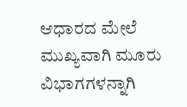ಆಧಾರದ ಮೇಲೆ ಮುಖ್ಯವಾಗಿ ಮೂರು ವಿಭಾಗಗಳನ್ನಾಗಿ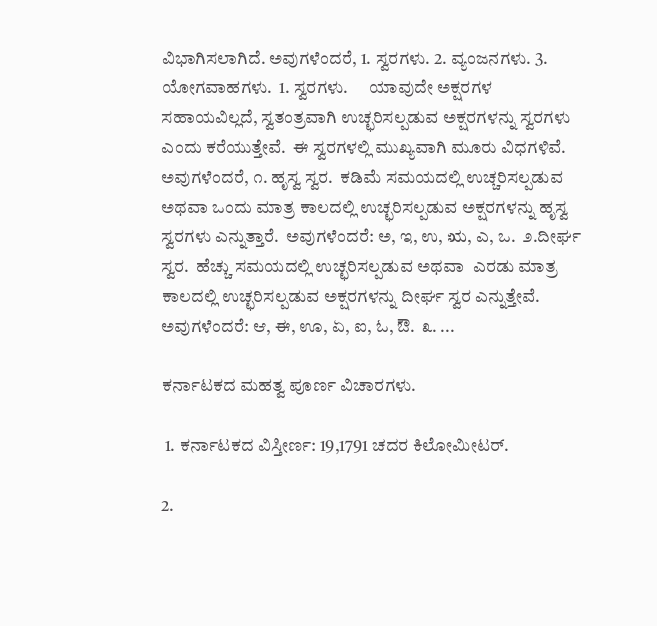ವಿಭಾಗಿಸಲಾಗಿದೆ. ಅವುಗಳೆಂದರೆ, 1. ಸ್ವರಗಳು. 2. ವ್ಯಂಜನಗಳು. 3. ಯೋಗವಾಹಗಳು.  1. ಸ್ವರಗಳು.      ಯಾವುದೇ ಅಕ್ಷರಗಳ ಸಹಾಯವಿಲ್ಲದೆ, ಸ್ವತಂತ್ರವಾಗಿ ಉಚ್ಛರಿಸಲ್ಪಡುವ ಅಕ್ಷರಗಳನ್ನು ಸ್ವರಗಳು ಎಂದು ಕರೆಯುತ್ತೇವೆ.  ಈ ಸ್ವರಗಳಲ್ಲಿ ಮುಖ್ಯವಾಗಿ ಮೂರು ವಿಧಗಳಿವೆ. ಅವುಗಳೆಂದರೆ, ೧. ಹೃಸ್ವ ಸ್ವರ.  ಕಡಿಮೆ ಸಮಯದಲ್ಲಿ ಉಚ್ಚರಿಸಲ್ಪಡುವ ಅಥವಾ ಒಂದು ಮಾತ್ರ ಕಾಲದಲ್ಲಿ ಉಚ್ಛರಿಸಲ್ಪಡುವ ಅಕ್ಷರಗಳನ್ನು ಹೃಸ್ವ ಸ್ವರಗಳು ಎನ್ನುತ್ತಾರೆ.  ಅವುಗಳೆಂದರೆ: ಅ, ಇ, ಉ, ಋ, ಎ, ಒ.  ೨.ದೀರ್ಘ ಸ್ವರ.  ಹೆಚ್ಚು ಸಮಯದಲ್ಲಿ ಉಚ್ಛರಿಸಲ್ಪಡುವ ಅಥವಾ  ಎರಡು ಮಾತ್ರ ಕಾಲದಲ್ಲಿ ಉಚ್ಛರಿಸಲ್ಪಡುವ ಅಕ್ಷರಗಳನ್ನು ದೀರ್ಘ ಸ್ವರ ಎನ್ನುತ್ತೇವೆ.  ಅವುಗಳೆಂದರೆ: ಆ, ಈ, ಊ, ಏ, ಐ, ಓ, ಔ.  ೩. ...

ಕರ್ನಾಟಕದ ಮಹತ್ವ ಪೂರ್ಣ ವಿಚಾರಗಳು.

 1. ಕರ್ನಾಟಕದ ವಿಸ್ತೀರ್ಣ: 19,1791 ಚದರ ಕಿಲೋಮೀಟರ್.

2.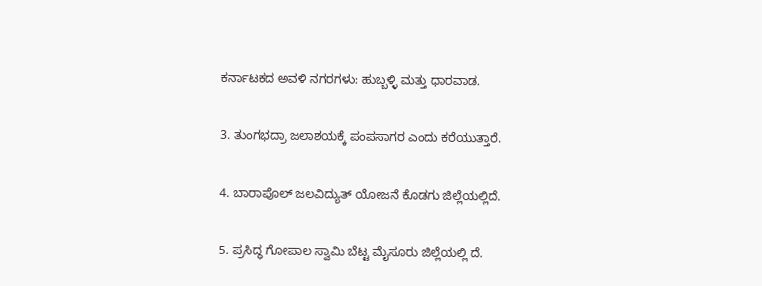ಕರ್ನಾಟಕದ ಅವಳಿ ನಗರಗಳು: ಹುಬ್ಬಳ್ಳಿ ಮತ್ತು ಧಾರವಾಡ.

3. ತುಂಗಭದ್ರಾ ಜಲಾಶಯಕ್ಕೆ ಪಂಪಸಾಗರ ಎಂದು ಕರೆಯುತ್ತಾರೆ.

4. ಬಾರಾಪೊಲ್ ಜಲವಿದ್ಯುತ್ ಯೋಜನೆ ಕೊಡಗು ಜಿಲ್ಲೆಯಲ್ಲಿದೆ.

5. ಪ್ರಸಿದ್ಧ ಗೋಪಾಲ ಸ್ವಾಮಿ ಬೆಟ್ಟ ಮೈಸೂರು ಜಿಲ್ಲೆಯಲ್ಲಿ ದೆ.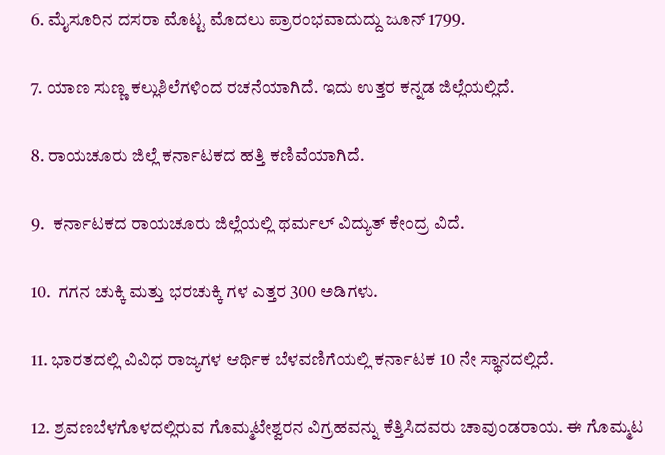6. ಮೈಸೂರಿನ ದಸರಾ ಮೊಟ್ಟ ಮೊದಲು ಪ್ರಾರಂಭವಾದುದ್ದು ಜೂನ್ 1799.

7. ಯಾಣ ಸುಣ್ಣ ಕಲ್ಲುಶಿಲೆಗಳಿಂದ ರಚನೆಯಾಗಿದೆ. ಇದು ಉತ್ತರ ಕನ್ನಡ ಜಿಲ್ಲೆಯಲ್ಲಿದೆ.

8. ರಾಯಚೂರು ಜಿಲ್ಲೆ ಕರ್ನಾಟಕದ ಹತ್ತಿ ಕಣಿವೆಯಾಗಿದೆ.

9.  ಕರ್ನಾಟಕದ ರಾಯಚೂರು ಜಿಲ್ಲೆಯಲ್ಲಿ ಥರ್ಮಲ್ ವಿದ್ಯುತ್ ಕೇಂದ್ರ ವಿದೆ.

10.  ಗಗನ ಚುಕ್ಕಿ ಮತ್ತು ಭರಚುಕ್ಕಿ ಗಳ ಎತ್ತರ 300 ಅಡಿಗಳು.

11. ಭಾರತದಲ್ಲಿ ವಿವಿಧ ರಾಜ್ಯಗಳ ಆರ್ಥಿಕ ಬೆಳವಣಿಗೆಯಲ್ಲಿ ಕರ್ನಾಟಕ 10 ನೇ ಸ್ಥಾನದಲ್ಲಿದೆ.

12. ಶ್ರವಣಬೆಳಗೊಳದಲ್ಲಿರುವ ಗೊಮ್ಮಟೇಶ್ವರನ ವಿಗ್ರಹವನ್ನು ಕೆತ್ತಿಸಿದವರು ಚಾವುಂಡರಾಯ. ಈ ಗೊಮ್ಮಟ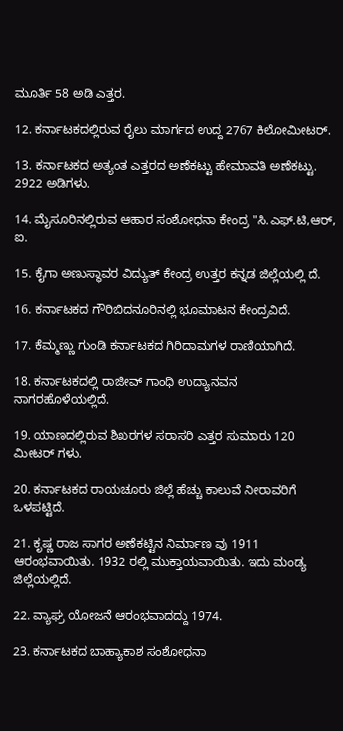ಮೂರ್ತಿ 58 ಅಡಿ ಎತ್ತರ.

12. ಕರ್ನಾಟಕದಲ್ಲಿರುವ ರೈಲು ಮಾರ್ಗದ ಉದ್ದ 2767 ಕಿಲೋಮೀಟರ್.

13. ಕರ್ನಾಟಕದ ಅತ್ಯಂತ ಎತ್ತರದ ಅಣೆಕಟ್ಟು ಹೇಮಾವತಿ ಅಣೆಕಟ್ಟು. 2922 ಅಡಿಗಳು.

14. ಮೈಸೂರಿನಲ್ಲಿರುವ ಆಹಾರ ಸಂಶೋಧನಾ ಕೇಂದ್ರ "ಸಿ.ಎಫ್.ಟಿ,ಆರ್, ಐ.

15. ಕೈಗಾ ಅಣುಸ್ಥಾವರ ವಿದ್ಯುತ್ ಕೇಂದ್ರ ಉತ್ತರ ಕನ್ನಡ ಜಿಲ್ಲೆಯಲ್ಲಿ ದೆ.

16. ಕರ್ನಾಟಕದ ಗೌರಿಬಿದನೂರಿನಲ್ಲಿ ಭೂಮಾಟನ ಕೇಂದ್ರವಿದೆ.

17. ಕೆಮ್ಮಣ್ಣು ಗುಂಡಿ ಕರ್ನಾಟಕದ ಗಿರಿದಾಮಗಳ ರಾಣಿಯಾಗಿದೆ.

18. ಕರ್ನಾಟಕದಲ್ಲಿ ರಾಜೀವ್ ಗಾಂಧಿ ಉದ್ಯಾನವನ ನಾಗರಹೊಳೆಯಲ್ಲಿದೆ.

19. ಯಾಣದಲ್ಲಿರುವ ಶಿಖರಗಳ ಸರಾಸರಿ ಎತ್ತರ ಸುಮಾರು 120 ಮೀಟರ್ ಗಳು.

20. ಕರ್ನಾಟಕದ ರಾಯಚೂರು ಜಿಲ್ಲೆ ಹೆಚ್ಚು ಕಾಲುವೆ ನೀರಾವರಿಗೆ ಒಳಪಟ್ಟಿದೆ.

21. ಕೃಷ್ಣ ರಾಜ ಸಾಗರ ಅಣೆಕಟ್ಟಿನ ನಿರ್ಮಾಣ ವು 1911 ಆರಂಭವಾಯಿತು. 1932 ರಲ್ಲಿ ಮುಕ್ತಾಯವಾಯಿತು. ಇದು ಮಂಡ್ಯ ಜಿಲ್ಲೆಯಲ್ಲಿದೆ.

22. ವ್ಯಾಘ್ರ ಯೋಜನೆ ಆರಂಭವಾದದ್ದು 1974.

23. ಕರ್ನಾಟಕದ ಬಾಹ್ಯಾಕಾಶ ಸಂಶೋಧನಾ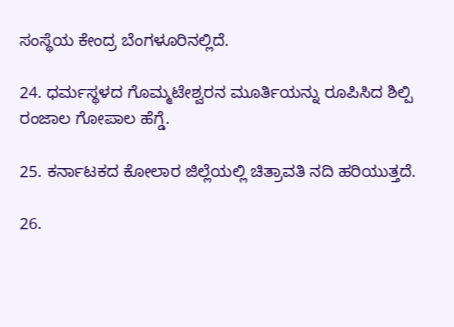ಸಂಸ್ಥೆಯ ಕೇಂದ್ರ ಬೆಂಗಳೂರಿನಲ್ಲಿದೆ.

24. ಧರ್ಮಸ್ಥಳದ ಗೊಮ್ಮಟೇಶ್ವರನ ಮೂರ್ತಿಯನ್ನು ರೂಪಿಸಿದ ಶಿಲ್ಪಿ ರಂಜಾಲ ಗೋಪಾಲ ಹೆಗ್ಡೆ.

25. ಕರ್ನಾಟಕದ ಕೋಲಾರ ಜಿಲ್ಲೆಯಲ್ಲಿ ಚಿತ್ರಾವತಿ ನದಿ ಹರಿಯುತ್ತದೆ.

26.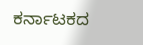ಕರ್ನಾಟಕದ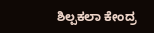ಶಿಲ್ಪಕಲಾ ಕೇಂದ್ರ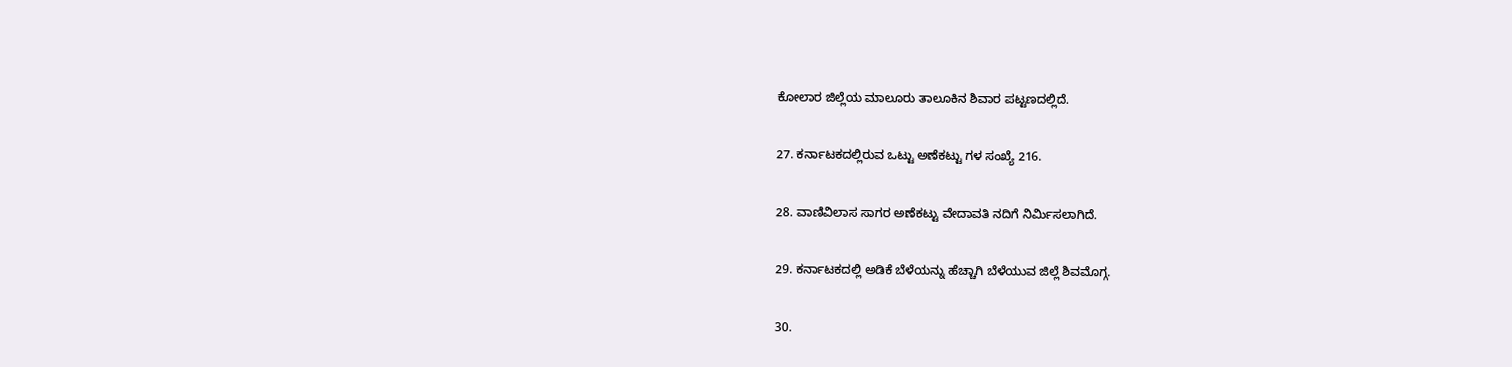ಕೋಲಾರ ಜಿಲ್ಲೆಯ ಮಾಲೂರು ತಾಲೂಕಿನ ಶಿವಾರ ಪಟ್ಟಣದಲ್ಲಿದೆ.

27. ಕರ್ನಾಟಕದಲ್ಲಿರುವ ಒಟ್ಟು ಅಣೆಕಟ್ಟು ಗಳ ಸಂಖ್ಯೆ 216.

28. ವಾಣಿವಿಲಾಸ ಸಾಗರ ಅಣೆಕಟ್ಟು ವೇದಾವತಿ ನದಿಗೆ ನಿರ್ಮಿಸಲಾಗಿದೆ.

29. ಕರ್ನಾಟಕದಲ್ಲಿ ಅಡಿಕೆ ಬೆಳೆಯನ್ನು ಹೆಚ್ಚಾಗಿ ಬೆಳೆಯುವ ಜಿಲ್ಲೆ ಶಿವಮೊಗ್ಗ.

30.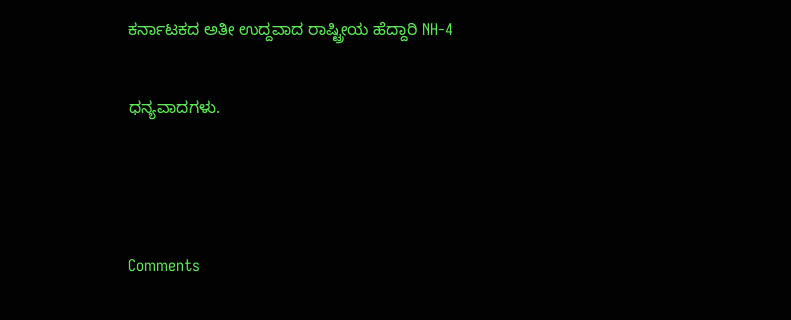ಕರ್ನಾಟಕದ ಅತೀ ಉದ್ದವಾದ ರಾಷ್ಟ್ರೀಯ ಹೆದ್ದಾರಿ NH-4

ಧನ್ಯವಾದಗಳು.



Comments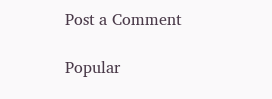Post a Comment

Popular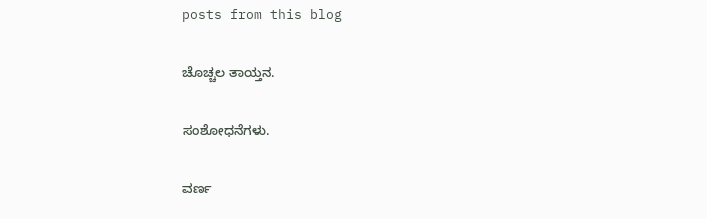posts from this blog

ಚೊಚ್ಚಲ ತಾಯ್ತನ.

ಸಂಶೋಧನೆಗಳು.

ವರ್ಣ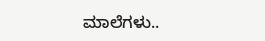ಮಾಲೆಗಳು..